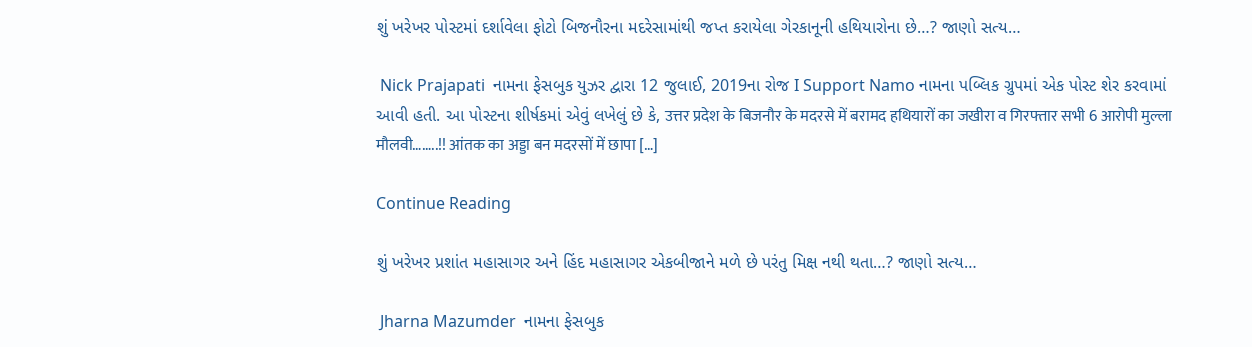શું ખરેખર પોસ્ટમાં દર્શાવેલા ફોટો બિજનૌરના મદરેસામાંથી જપ્ત કરાયેલા ગેરકાનૂની હથિયારોના છે…? જાણો સત્ય…

 Nick Prajapati  નામના ફેસબુક યુઝર દ્વારા 12 જુલાઈ, 2019ના રોજ I Support Namo નામના પબ્લિક ગ્રુપમાં એક પોસ્ટ શેર કરવામાં આવી હતી. આ પોસ્ટના શીર્ષકમાં એવું લખેલું છે કે, उत्तर प्रदेश के बिजनौर के मदरसे में बरामद हथियारों का जखीरा व गिरफ्तार सभी 6 आरोपी मुल्ला मौलवी……..!! आंतक का अड्डा बन मदरसों में छापा […]

Continue Reading

શું ખરેખર પ્રશાંત મહાસાગર અને હિંદ મહાસાગર એકબીજાને મળે છે પરંતુ મિક્ષ નથી થતા…? જાણો સત્ય…

 Jharna Mazumder  નામના ફેસબુક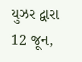યુઝર દ્વારા 12 જૂન,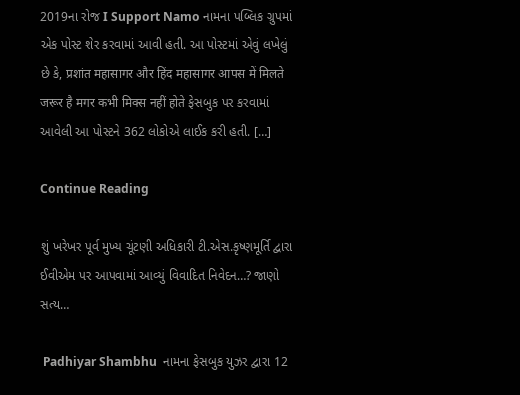2019ના રોજ I Support Namo નામના પબ્લિક ગ્રુપમાં એક પોસ્ટ શેર કરવામાં આવી હતી. આ પોસ્ટમાં એવું લખેલું છે કે, प्रशांत महासागर और हिंद महासागर आपस में मिलते जरूर है मगर कभी मिक्स नहीं होते ફેસબુક પર કરવામાં આવેલી આ પોસ્ટને 362 લોકોએ લાઈક કરી હતી. […]

Continue Reading

શું ખરેખર પૂર્વ મુખ્ય ચૂંટણી અધિકારી ટી.એસ.કૃષ્ણમૂર્તિ દ્વારા ઈવીએમ પર આપવામાં આવ્યું વિવાદિત નિવેદન…? જાણો સત્ય…

 Padhiyar Shambhu  નામના ફેસબુક યુઝર દ્વારા 12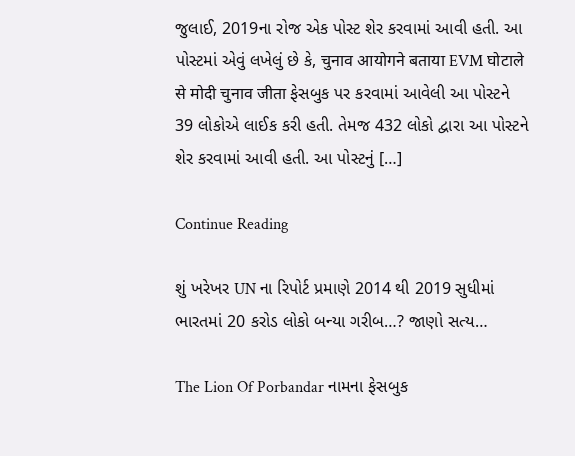જુલાઈ, 2019ના રોજ એક પોસ્ટ શેર કરવામાં આવી હતી. આ પોસ્ટમાં એવું લખેલું છે કે, चुनाव आयोगने बताया EVM घोटाले से मोदी चुनाव जीता ફેસબુક પર કરવામાં આવેલી આ પોસ્ટને 39 લોકોએ લાઈક કરી હતી. તેમજ 432 લોકો દ્વારા આ પોસ્ટને શેર કરવામાં આવી હતી. આ પોસ્ટનું […]

Continue Reading

શું ખરેખર UN ના રિપોર્ટ પ્રમાણે 2014 થી 2019 સુધીમાં ભારતમાં 20 કરોડ લોકો બન્યા ગરીબ…? જાણો સત્ય…

The Lion Of Porbandar નામના ફેસબુક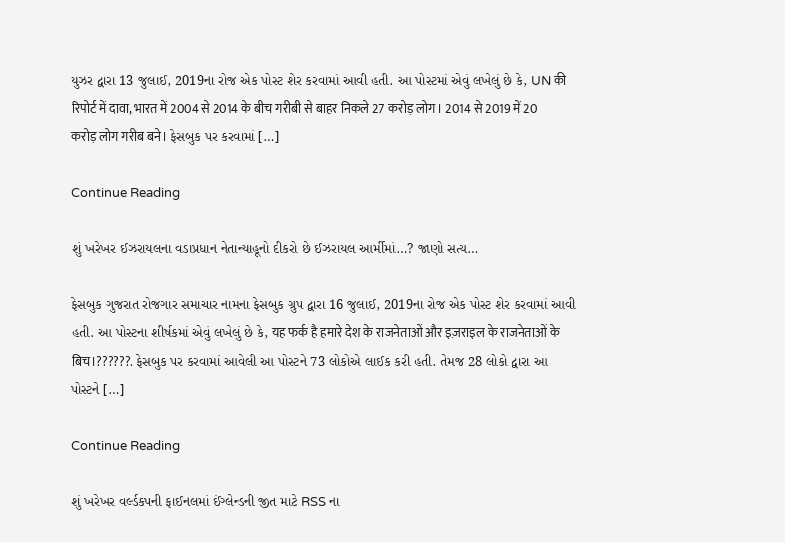યુઝર દ્વારા 13 જુલાઈ, 2019ના રોજ એક પોસ્ટ શેર કરવામાં આવી હતી. આ પોસ્ટમાં એવું લખેલું છે કે, UN की रिपोर्ट में दावा, भारत में 2004 से 2014 के बीच गरीबी से बाहर निकले 27 करोड़ लोग। 2014 से 2019 में 20 करोड़ लोग गरीब बने। ફેસબુક પર કરવામાં […]

Continue Reading

શું ખરેખર ઈઝરાયલના વડાપ્રધાન નેતાન્યાહૂનો દીકરો છે ઈઝરાયલ આર્મીમાં…? જાણો સત્ય…

ફેસબુક ગુજરાત રોજગાર સમાચાર નામના ફેસબુક ગ્રુપ દ્વારા 16 જુલાઈ, 2019ના રોજ એક પોસ્ટ શેર કરવામાં આવી હતી. આ પોસ્ટના શીર્ષકમાં એવું લખેલું છે કે, यह फर्क है हमारे देश के राजनेताओं और इज़राइल के राजनेताओं के बिच।??????. ફેસબુક પર કરવામાં આવેલી આ પોસ્ટને 73 લોકોએ લાઈક કરી હતી. તેમજ 28 લોકો દ્વારા આ પોસ્ટને […]

Continue Reading

શું ખરેખર વર્લ્ડકપની ફાઈનલમાં ઈંગ્લેન્ડની જીત માટે RSS ના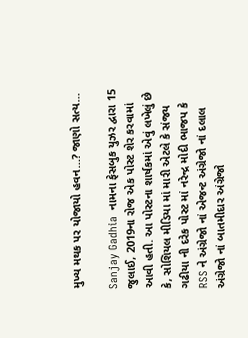મુખ્ય મથક પર યોજાયો હવન…? જાણો સત્ય…

Sanjay Gadhia  નામના ફેસબુક યુઝર દ્વારા 15 જુલાઈ, 2019ના રોજ એક પોસ્ટ શેર કરવામાં આવી હતી. આ પોસ્ટના શાર્ષકમાં એવું લખેલું છે કે, સોશિયલ મીડિયા માં મારી એટલે કે સંજય ગઢીયા ની દરેક પોસ્ટ માં નરેન્દ્ર મોદી ભાજપ કે RSS ને અંગ્રેજો નાં એજન્ટ અંગ્રેજો નાં દલાલ અંગ્રેજો નાં બાતમીદાર અંગ્રેજો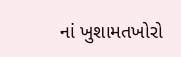નાં ખુશામતખોરો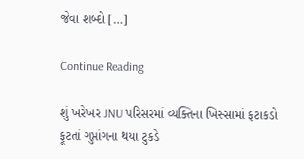જેવા શબ્દો […]

Continue Reading

શું ખરેખર JNU પરિસરમાં વ્યક્તિના ખિસ્સામાં ફટાકડો ફૂટતાં ગુપ્તાંગના થયા ટુકડે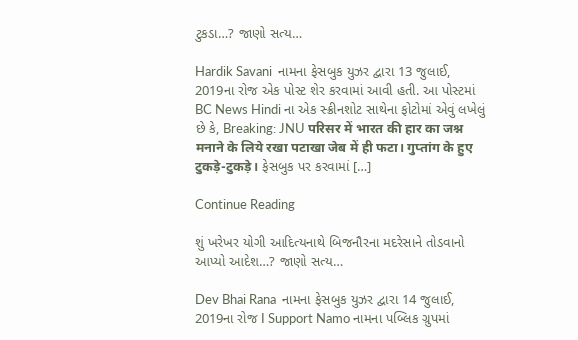ટુકડા…? જાણો સત્ય…

Hardik Savani  નામના ફેસબુક યુઝર દ્વારા 13 જુલાઈ, 2019ના રોજ એક પોસ્ટ શેર કરવામાં આવી હતી. આ પોસ્ટમાં BC News Hindi ના એક સ્ક્રીનશોટ સાથેના ફોટોમાં એવું લખેલું છે કે, Breaking: JNU परिसर में भारत की हार का जश्न मनाने के लिये रखा पटाखा जेब में ही फटा। गुप्तांग के हुए टुकड़े-टुकड़े। ફેસબુક પર કરવામાં […]

Continue Reading

શું ખરેખર યોગી આદિત્યનાથે બિજનૌરના મદરેસાને તોડવાનો આપ્યો આદેશ…? જાણો સત્ય…

Dev Bhai Rana  નામના ફેસબુક યુઝર દ્વારા 14 જુલાઈ, 2019ના રોજ I Support Namo નામના પબ્લિક ગ્રુપમાં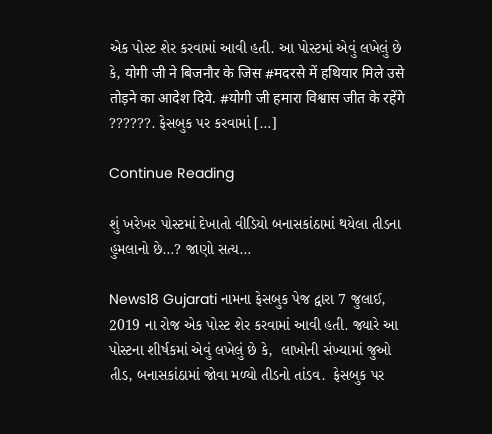એક પોસ્ટ શેર કરવામાં આવી હતી. આ પોસ્ટમાં એવું લખેલું છે કે, योगी जी ने बिजनौर के जिस #मदरसे में हथियार मिले उसे तोड़ने का आदेश दिये. #योगी जी हमारा विश्वास जीत के रहेंगे ??????. ફેસબુક પર કરવામાં […]

Continue Reading

શું ખરેખર પોસ્ટમાં દેખાતો વીડિયો બનાસકાંઠામાં થયેલા તીડના હુમલાનો છે…? જાણો સત્ય…

News18 Gujarati નામના ફેસબુક પેજ દ્વારા 7 જુલાઈ, 2019 ના રોજ એક પોસ્ટ શેર કરવામાં આવી હતી. જ્યારે આ પોસ્ટના શીર્ષકમાં એવું લખેલું છે કે,  લાખોની સંખ્યામાં જુઓ તીડ, બનાસકાંઠામાં જોવા મળ્યો તીડનો તાંડવ.  ફેસબુક પર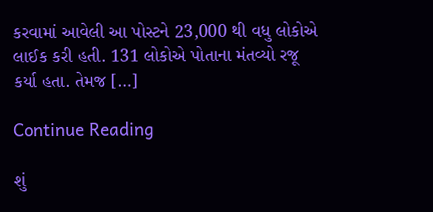કરવામાં આવેલી આ પોસ્ટને 23,000 થી વધુ લોકોએ લાઈક કરી હતી. 131 લોકોએ પોતાના મંતવ્યો રજૂ કર્યા હતા. તેમજ […]

Continue Reading

શું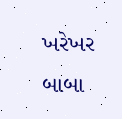ખરેખર બાબા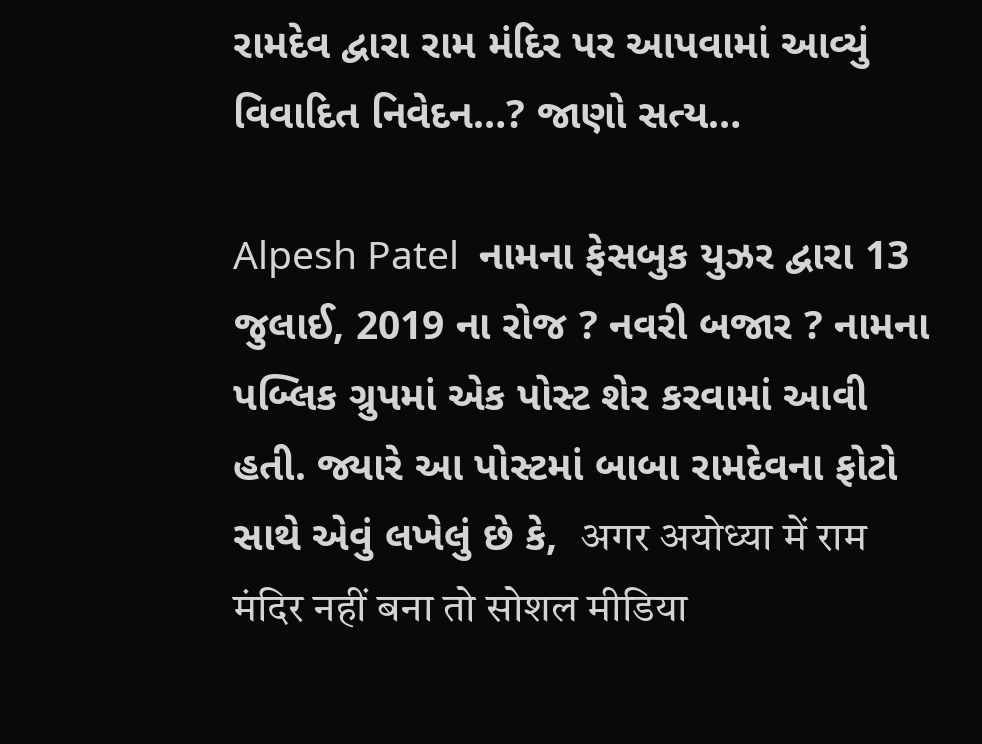રામદેવ દ્વારા રામ મંદિર પર આપવામાં આવ્યું વિવાદિત નિવેદન…? જાણો સત્ય…

Alpesh Patel  નામના ફેસબુક યુઝર દ્વારા 13 જુલાઈ, 2019 ના રોજ ? નવરી બજાર ? નામના પબ્લિક ગ્રુપમાં એક પોસ્ટ શેર કરવામાં આવી હતી. જ્યારે આ પોસ્ટમાં બાબા રામદેવના ફોટો સાથે એવું લખેલું છે કે,  अगर अयोध्या में राम मंदिर नहीं बना तो सोशल मीडिया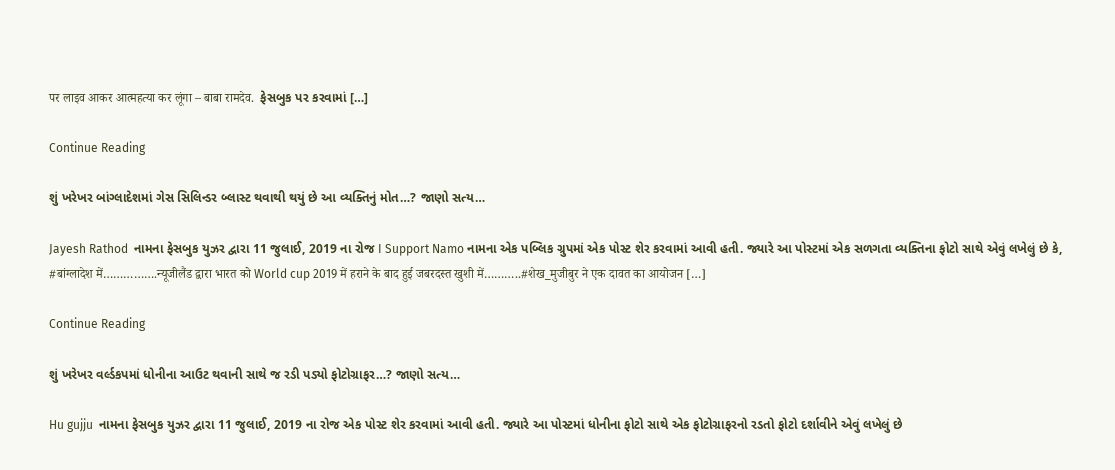पर लाइव आकर आत्महत्या कर लूंगा – बाबा रामदेव.  ફેસબુક પર કરવામાં […]

Continue Reading

શું ખરેખર બાંગ્લાદેશમાં ગેસ સિલિન્ડર બ્લાસ્ટ થવાથી થયું છે આ વ્યક્તિનું મોત…? જાણો સત્ય…

Jayesh Rathod  નામના ફેસબુક યુઝર દ્વારા 11 જુલાઈ, 2019 ના રોજ I Support Namo નામના એક પબ્લિક ગ્રુપમાં એક પોસ્ટ શેર કરવામાં આવી હતી. જ્યારે આ પોસ્ટમાં એક સળગતા વ્યક્તિના ફોટો સાથે એવું લખેલું છે કે,  #बांग्लादेश में…………….न्यूजीलैंड द्वारा भारत को World cup 2019 में हराने के बाद हुई जबरदस्त खुशी में………..#शेख_मुजीबुर ने एक दावत का आयोजन […]

Continue Reading

શું ખરેખર વર્લ્ડકપમાં ધોનીના આઉટ થવાની સાથે જ રડી પડ્યો ફોટોગ્રાફર…? જાણો સત્ય…

Hu gujju  નામના ફેસબુક યુઝર દ્વારા 11 જુલાઈ, 2019 ના રોજ એક પોસ્ટ શેર કરવામાં આવી હતી. જ્યારે આ પોસ્ટમાં ધોનીના ફોટો સાથે એક ફોટોગ્રાફરનો રડતો ફોટો દર્શાવીને એવું લખેલું છે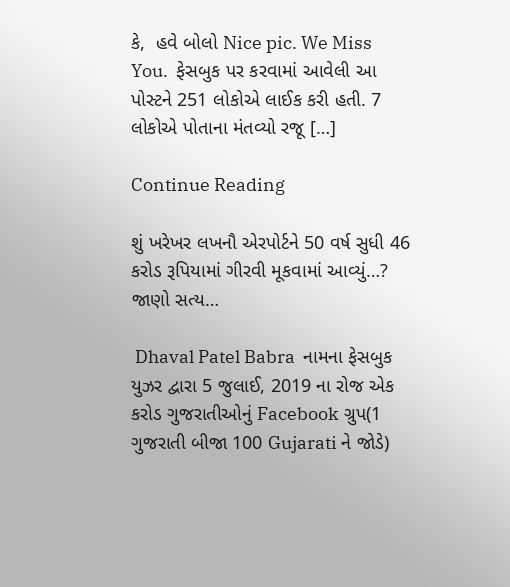કે,  હવે બોલો Nice pic. We Miss You.  ફેસબુક પર કરવામાં આવેલી આ પોસ્ટને 251 લોકોએ લાઈક કરી હતી. 7 લોકોએ પોતાના મંતવ્યો રજૂ […]

Continue Reading

શું ખરેખર લખનૌ એરપોર્ટને 50 વર્ષ સુધી 46 કરોડ રૂપિયામાં ગીરવી મૂકવામાં આવ્યું…? જાણો સત્ય…

 Dhaval Patel Babra  નામના ફેસબુક યુઝર દ્વારા 5 જુલાઈ, 2019 ના રોજ એક કરોડ ગુજરાતીઓનું Facebook ગ્રુપ(1 ગુજરાતી બીજા 100 Gujarati ને જોડે)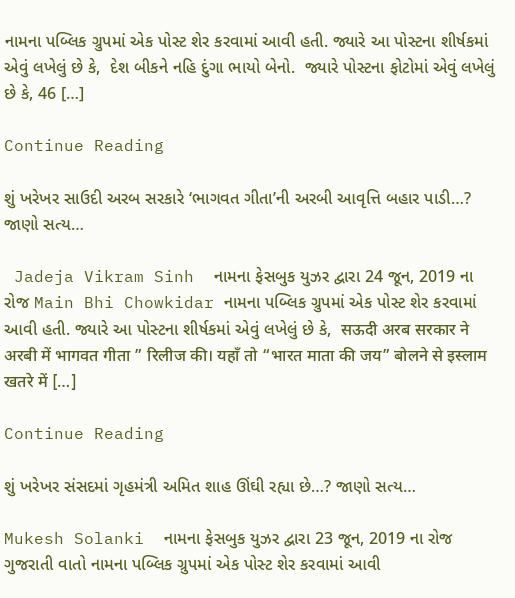નામના પબ્લિક ગ્રુપમાં એક પોસ્ટ શેર કરવામાં આવી હતી. જ્યારે આ પોસ્ટના શીર્ષકમાં એવું લખેલું છે કે,  દેશ બીકને નહિ દુંગા ભાયો બેનો.  જ્યારે પોસ્ટના ફોટોમાં એવું લખેલું છે કે, 46 […]

Continue Reading

શું ખરેખર સાઉદી અરબ સરકારે ‘ભાગવત ગીતા’ની અરબી આવૃત્તિ બહાર પાડી…? જાણો સત્ય…

 Jadeja Vikram Sinh  નામના ફેસબુક યુઝર દ્વારા 24 જૂન, 2019 ના રોજ Main Bhi Chowkidar નામના પબ્લિક ગ્રુપમાં એક પોસ્ટ શેર કરવામાં આવી હતી. જ્યારે આ પોસ્ટના શીર્ષકમાં એવું લખેલું છે કે,  सऊदी अरब सरकार ने अरबी में भागवत गीता ” रिलीज की। यहाँ तो “भारत माता की जय” बोलने से इस्लाम खतरे में […]

Continue Reading

શું ખરેખર સંસદમાં ગૃહમંત્રી અમિત શાહ ઊંઘી રહ્યા છે…? જાણો સત્ય…

Mukesh Solanki  નામના ફેસબુક યુઝર દ્વારા 23 જૂન, 2019 ના રોજ ગુજરાતી વાતો નામના પબ્લિક ગ્રુપમાં એક પોસ્ટ શેર કરવામાં આવી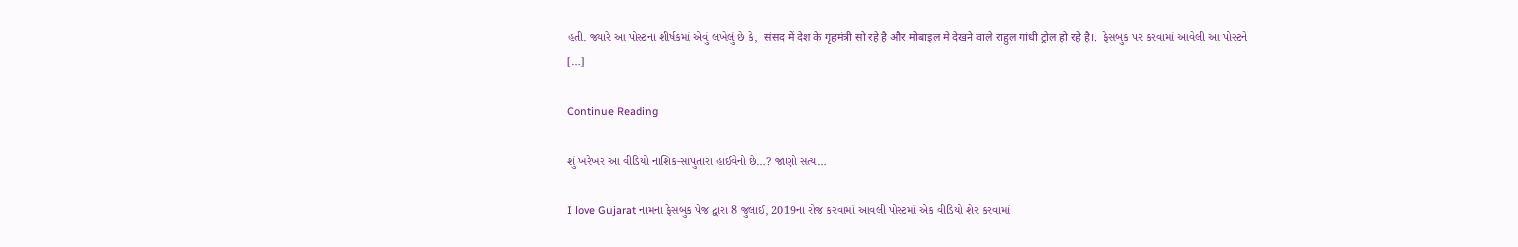હતી. જ્યારે આ પોસ્ટના શીર્ષકમાં એવું લખેલું છે કે,  संसद में देश के गृहमंत्री सो रहे है और मोबाइल मे देखने वाले राहुल गांधी ट्रोल हो रहे है।.  ફેસબુક પર કરવામાં આવેલી આ પોસ્ટને […]

Continue Reading

શું ખરેખર આ વીડિયો નાશિક-સાપુતારા હાઈવેનો છે…? જાણો સત્ય…

I love Gujarat નામના ફેસબુક પેજ દ્વારા 8 જુલાઈ, 2019ના રોજ કરવામાં આવલી પોસ્ટમાં એક વીડિયો શેર કરવામાં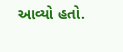આવ્યો હતો.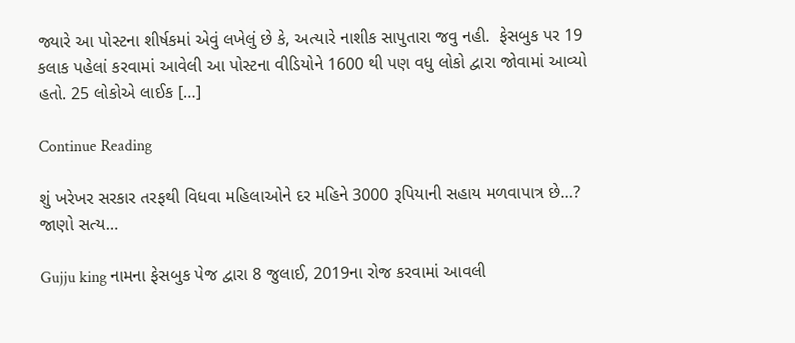જ્યારે આ પોસ્ટના શીર્ષકમાં એવું લખેલું છે કે, અત્યારે નાશીક સાપુતારા જવુ નહી.  ફેસબુક પર 19 કલાક પહેલાં કરવામાં આવેલી આ પોસ્ટના વીડિયોને 1600 થી પણ વધુ લોકો દ્વારા જોવામાં આવ્યો હતો. 25 લોકોએ લાઈક […]

Continue Reading

શું ખરેખર સરકાર તરફથી વિધવા મહિલાઓને દર મહિને 3000 રૂપિયાની સહાય મળવાપાત્ર છે…? જાણો સત્ય…

Gujju king નામના ફેસબુક પેજ દ્વારા 8 જુલાઈ, 2019ના રોજ કરવામાં આવલી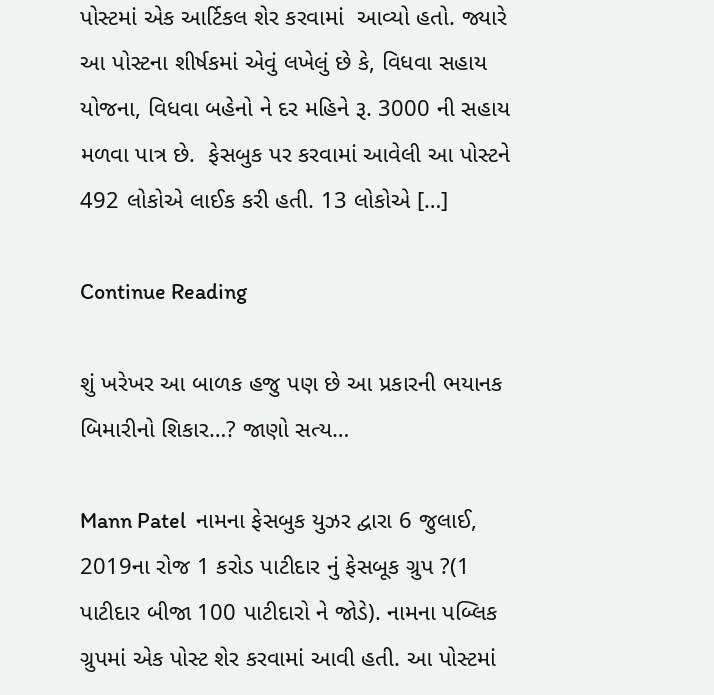પોસ્ટમાં એક આર્ટિકલ શેર કરવામાં  આવ્યો હતો. જ્યારે આ પોસ્ટના શીર્ષકમાં એવું લખેલું છે કે, વિધવા સહાય યોજના, વિધવા બહેનો ને દર મહિને રૂ. 3000 ની સહાય મળવા પાત્ર છે.  ફેસબુક પર કરવામાં આવેલી આ પોસ્ટને 492 લોકોએ લાઈક કરી હતી. 13 લોકોએ […]

Continue Reading

શું ખરેખર આ બાળક હજુ પણ છે આ પ્રકારની ભયાનક બિમારીનો શિકાર…? જાણો સત્ય…

Mann Patel  નામના ફેસબુક યુઝર દ્વારા 6 જુલાઈ, 2019ના રોજ 1 કરોડ પાટીદાર નું ફેસબૂક ગ્રુપ ?(1 પાટીદાર બીજા 100 પાટીદારો ને જોડે). નામના પબ્લિક ગ્રુપમાં એક પોસ્ટ શેર કરવામાં આવી હતી. આ પોસ્ટમાં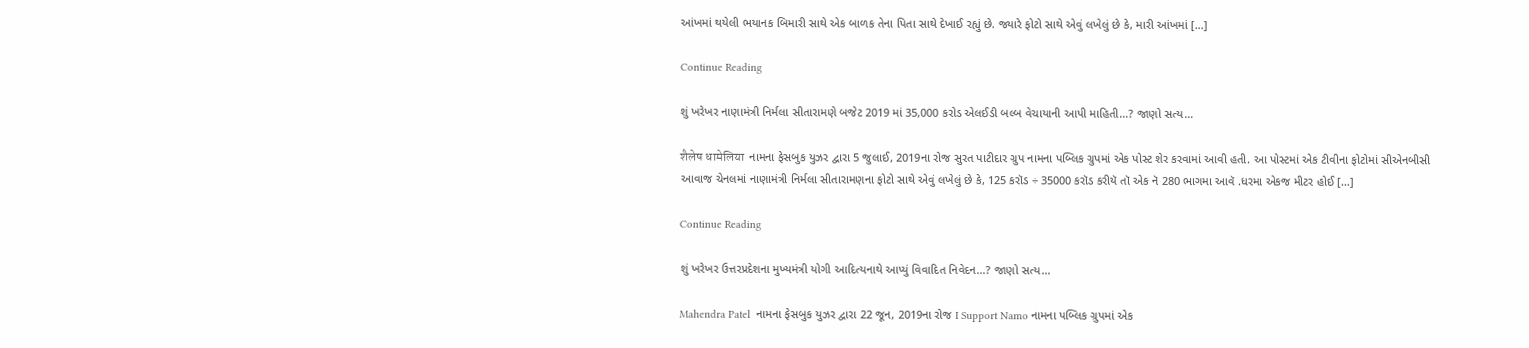આંખમાં થયેલી ભયાનક બિમારી સાથે એક બાળક તેના પિતા સાથે દેખાઈ રહ્યું છે. જ્યારે ફોટો સાથે એવું લખેલું છે કે, મારી આંખમાં […]

Continue Reading

શું ખરેખર નાણામંત્રી નિર્મલા સીતારામણે બજેટ 2019 માં 35,000 કરોડ એલઈડી બલ્બ વેચાયાની આપી માહિતી…? જાણો સત્ય…

शैलेष धामेलिया  નામના ફેસબુક યુઝર દ્વારા 5 જુલાઈ, 2019ના રોજ સુરત પાટીદાર ગ્રુપ નામના પબ્લિક ગ્રુપમાં એક પોસ્ટ શેર કરવામાં આવી હતી. આ પોસ્ટમાં એક ટીવીના ફોટોમાં સીએનબીસી આવાજ ચેનલમાં નાણામંત્રી નિર્મલા સીતારામણના ફોટો સાથે એવું લખેલું છે કે, 125 કરૉડ ÷ 35000 કરૉડ કરીયૅ તૉ એક નૅ 280 ભાગમા આવૅ .ધરમા એકજ મીટર હોઈ […]

Continue Reading

શું ખરેખર ઉત્તરપ્રદેશના મુખ્યમંત્રી યોગી આદિત્યનાથે આપ્યું વિવાદિત નિવેદન…? જાણો સત્ય…

Mahendra Patel  નામના ફેસબુક યુઝર દ્વારા 22 જૂન, 2019ના રોજ I Support Namo નામના પબ્લિક ગ્રુપમાં એક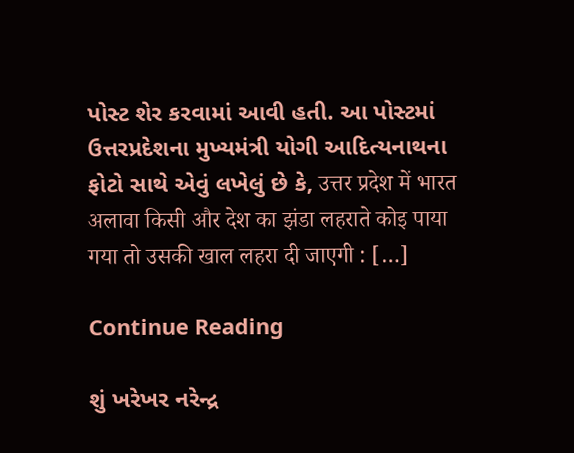પોસ્ટ શેર કરવામાં આવી હતી. આ પોસ્ટમાં ઉત્તરપ્રદેશના મુખ્યમંત્રી યોગી આદિત્યનાથના ફોટો સાથે એવું લખેલું છે કે, उत्तर प्रदेश में भारत अलावा किसी और देश का झंडा लहराते कोइ पाया गया तो उसकी खाल लहरा दी जाएगी : […]

Continue Reading

શું ખરેખર નરેન્દ્ર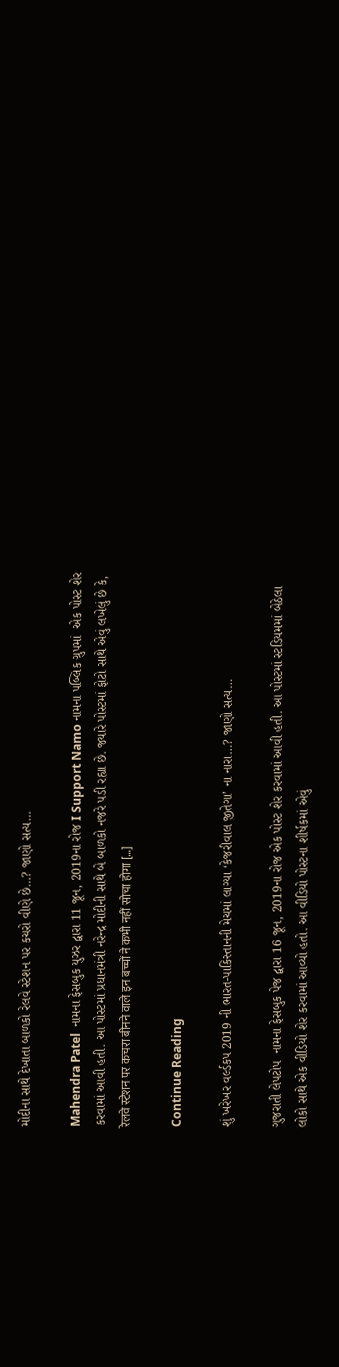મોદીના સાથે દેખાતા બાળકો રેલવે સ્ટેશન પર કચરો વીણે છે…? જાણો સત્ય…

Mahendra Patel  નામના ફેસબુક યુઝર દ્વારા 11 જૂન, 2019ના રોજ I Support Namo નામના પબ્લિક ગ્રુપમાં  એક પોસ્ટ શેર કરવામાં આવી હતી. આ પોસ્ટમાં પ્રધાનમંત્રી નરેન્દ્ર મોદીની સાથે બે બાળકો નજરે પડી રહ્યા છે. જ્યારે પોસ્ટમાં ફોટો સાથે એવું લખેલું છે કે, रेलवे स्टेशन पर कचरा बीनने वाले इन बच्चों ने कभी नहीं सोचा होगा […]

Continue Reading

શું ખરેખર વર્લ્ડકપ 2019 ની ભારત-પાકિસ્તાનની મેચમાં લાગ્યા ‘કેજરીવાલ જીતેગા’ ના નારા…? જાણો સત્ય…

ગુજરાતી લેપટોપ  નામના ફેસબુક પેજ દ્વારા 16 જૂન, 2019ના રોજ એક પોસ્ટ શેર કરવામાં આવી હતી. આ પોસ્ટમાં સ્ટડિયમમાં બેઠેલા લોકો સાથે એક વીડિયો શેર કરવામાં આવ્યો હતો. આ વીડિયો પોસ્ટના શીર્ષકમાં એવું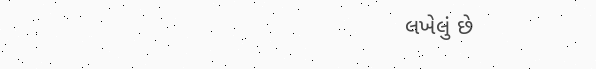લખેલું છે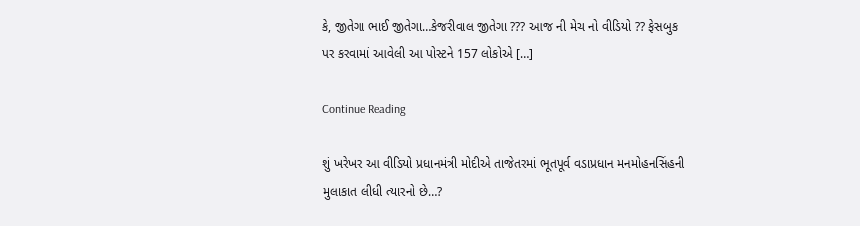કે, જીતેગા ભાઈ જીતેગા…કેજરીવાલ જીતેગા ??? આજ ની મેચ નો વીડિયો ?? ફેસબુક પર કરવામાં આવેલી આ પોસ્ટને 157 લોકોએ […]

Continue Reading

શું ખરેખર આ વીડિયો પ્રધાનમંત્રી મોદીએ તાજેતરમાં ભૂતપૂર્વ વડાપ્રધાન મનમોહનસિંહની મુલાકાત લીધી ત્યારનો છે…?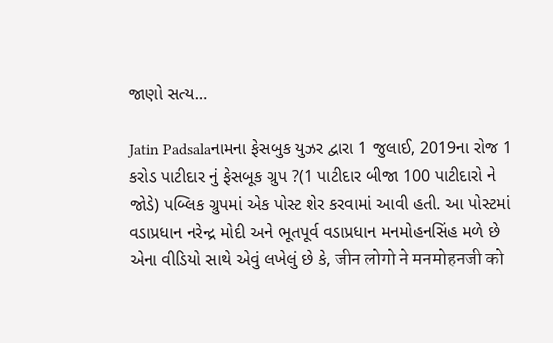જાણો સત્ય…

Jatin Padsalaનામના ફેસબુક યુઝર દ્વારા 1 જુલાઈ, 2019ના રોજ 1 કરોડ પાટીદાર નું ફેસબૂક ગ્રુપ ?(1 પાટીદાર બીજા 100 પાટીદારો ને જોડે) પબ્લિક ગ્રુપમાં એક પોસ્ટ શેર કરવામાં આવી હતી. આ પોસ્ટમાં વડાપ્રધાન નરેન્દ્ર મોદી અને ભૂતપૂર્વ વડાપ્રધાન મનમોહનસિંહ મળે છે એના વીડિયો સાથે એવું લખેલું છે કે, जीन लोगो ने मनमोहनजी को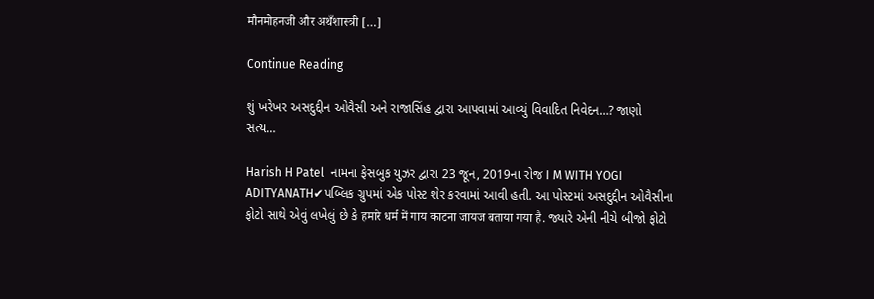मौनमोहनजी और अथँशास्त्री […]

Continue Reading

શું ખરેખર અસદુદ્દીન ઓવૈસી અને રાજાસિંહ દ્વારા આપવામાં આવ્યું વિવાદિત નિવેદન…? જાણો સત્ય…

Harish H Patel  નામના ફેસબુક યુઝર દ્વારા 23 જૂન, 2019ના રોજ I M WITH YOGI ADITYANATH✔પબ્લિક ગ્રુપમાં એક પોસ્ટ શેર કરવામાં આવી હતી. આ પોસ્ટમાં અસદુદ્દીન ઓવૈસીના ફોટો સાથે એવું લખેલું છે કે हमारे धर्म में गाय काटना जायज बताया गया है. જ્યારે એની નીચે બીજો ફોટો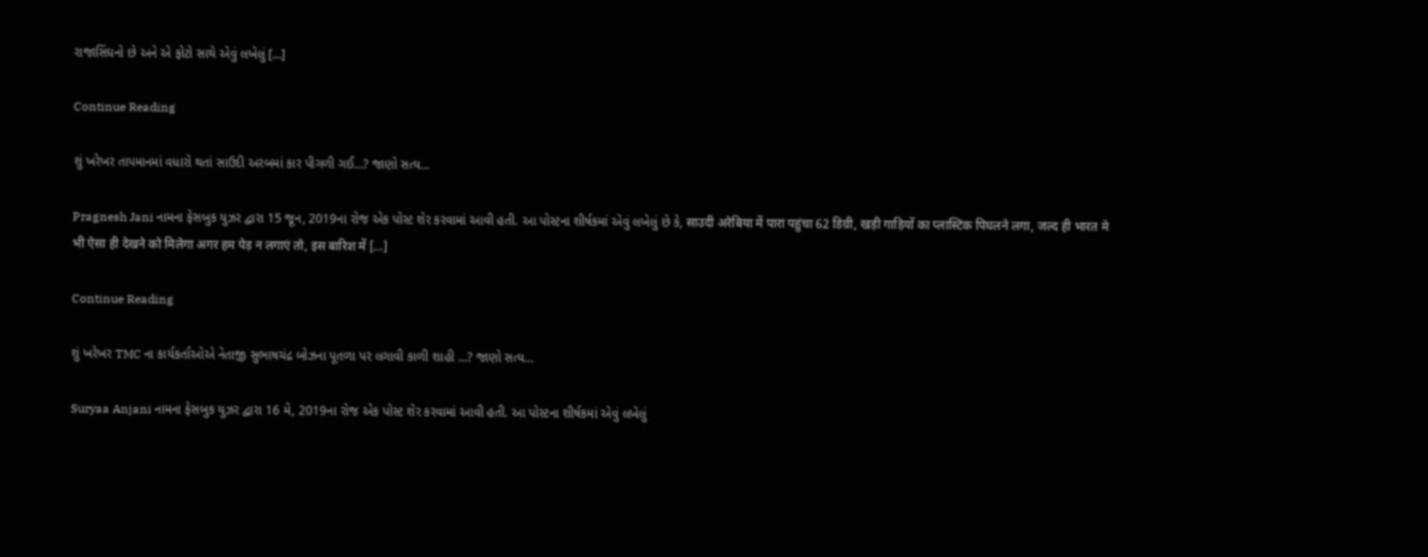રાજાસિંઘનો છે અને એ ફોટો સાથે એવું લખેલું […]

Continue Reading

શું ખરેખર તાપમાનમાં વધારો થતાં સાઉદી અરબમાં કાર પીગળી ગઈ…? જાણો સત્ય…

Pragnesh Jani નામના ફેસબુક યુઝર દ્વારા 15 જૂન, 2019ના રોજ એક પોસ્ટ શેર કરવામાં આવી હતી. આ પોસ્ટના શીર્ષકમાં એવું લખેલું છે કે, साउदी अरेबिया में पारा पहुंचा 62 डिग्री, खड़ी गाड़ियों का प्लास्टिक पिघलने लगा, जल्द ही भारत मे भी ऐसा ही देखने को मिलेगा अगर हम पेड़ न लगाएं तो, इस बारिश में […]

Continue Reading

શું ખરેખર TMC ના કાર્યકર્તાઓએ નેતાજી સુભાષચંદ્ર બોઝના પૂતળા પર લગાવી કાળી શાહી …? જાણો સત્ય…

Suryaa Anjani નામના ફેસબુક યુઝર દ્વારા 16 મે, 2019ના રોજ એક પોસ્ટ શેર કરવામાં આવી હતી. આ પોસ્ટના શીર્ષકમાં એવું લખેલું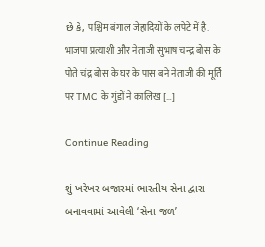છે કે, पश्चिम बंगाल जेहादियों के लपेटे में है. भाजपा प्रत्याशी और नेताजी सुभाष चन्द्र बोस के पोते चंद्र बोस के घर के पास बने नेताजी की मूर्ति पर TMC के गुंडों ने कालिख […]

Continue Reading

શું ખરેખર બજારમાં ભારતીય સેના દ્વારા બનાવવામાં આવેલી ‘સેના જળ’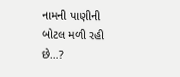નામની પાણીની બોટલ મળી રહી છે…?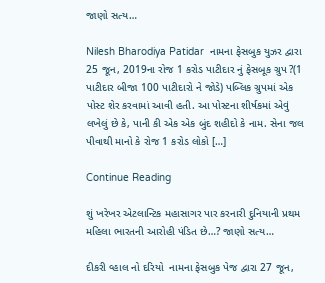જાણો સત્ય…

Nilesh Bharodiya Patidar  નામના ફેસબુક યુઝર દ્વારા 25 જૂન, 2019ના રોજ 1 કરોડ પાટીદાર નું ફેસબૂક ગ્રુપ ?(1 પાટીદાર બીજા 100 પાટીદારો ને જોડે) પબ્લિક ગ્રુપમાં એક પોસ્ટ શેર કરવામાં આવી હતી. આ પોસ્ટના શીર્ષકમાં એવું લખેલું છે કે, પાની કી એક એક બુંદ શહીદો કે નામ. સેના જલ પીવાથી માનો કે રોજ 1 કરોડ લોકો […]

Continue Reading

શું ખરેખર એટલાન્ટિક મહાસાગર પાર કરનારી દુનિયાની પ્રથમ મહિલા ભારતની આરોહી પંડિત છે…? જાણો સત્ય…

દીકરી વ્હાલ નો દરિયો  નામના ફેસબુક પેજ દ્વારા 27 જૂન,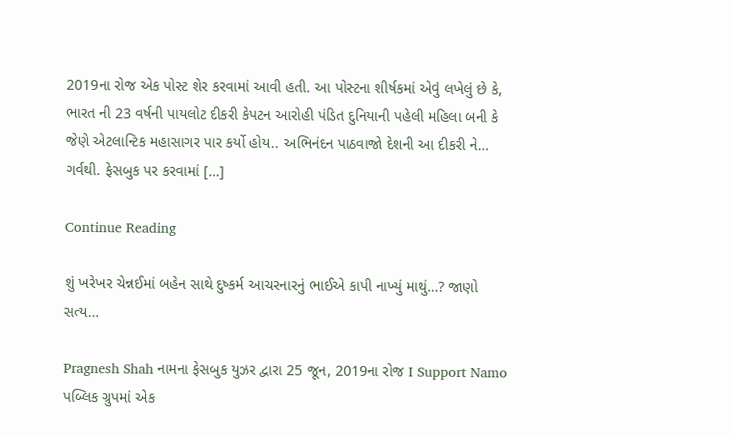2019ના રોજ એક પોસ્ટ શેર કરવામાં આવી હતી. આ પોસ્ટના શીર્ષકમાં એવું લખેલું છે કે, ભારત ની 23 વર્ષની પાયલોટ દીકરી કેપટન આરોહી પંડિત દુનિયાની પહેલી મહિલા બની કે જેણે એટલાન્ટિક મહાસાગર પાર કર્યો હોય.. અભિનંદન પાઠવાજો દેશની આ દીકરી ને… ગર્વથી. ફેસબુક પર કરવામાં […]

Continue Reading

શું ખરેખર ચેન્નઈમાં બહેન સાથે દુષ્કર્મ આચરનારનું ભાઈએ કાપી નાખ્યું માથું…? જાણો સત્ય…

Pragnesh Shah નામના ફેસબુક યુઝર દ્વારા 25 જૂન, 2019ના રોજ I Support Namo પબ્લિક ગ્રુપમાં એક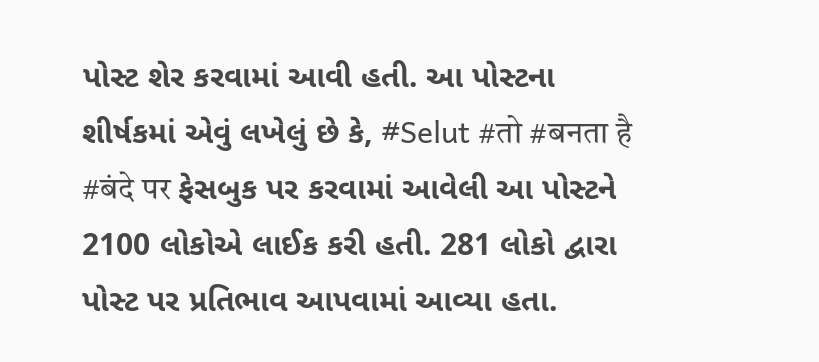પોસ્ટ શેર કરવામાં આવી હતી. આ પોસ્ટના શીર્ષકમાં એવું લખેલું છે કે, #Selut #तो #बनता है #बंदे पर ફેસબુક પર કરવામાં આવેલી આ પોસ્ટને 2100 લોકોએ લાઈક કરી હતી. 281 લોકો દ્વારા પોસ્ટ પર પ્રતિભાવ આપવામાં આવ્યા હતા.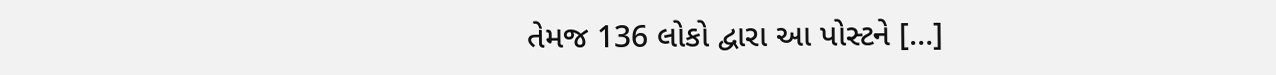તેમજ 136 લોકો દ્વારા આ પોસ્ટને […]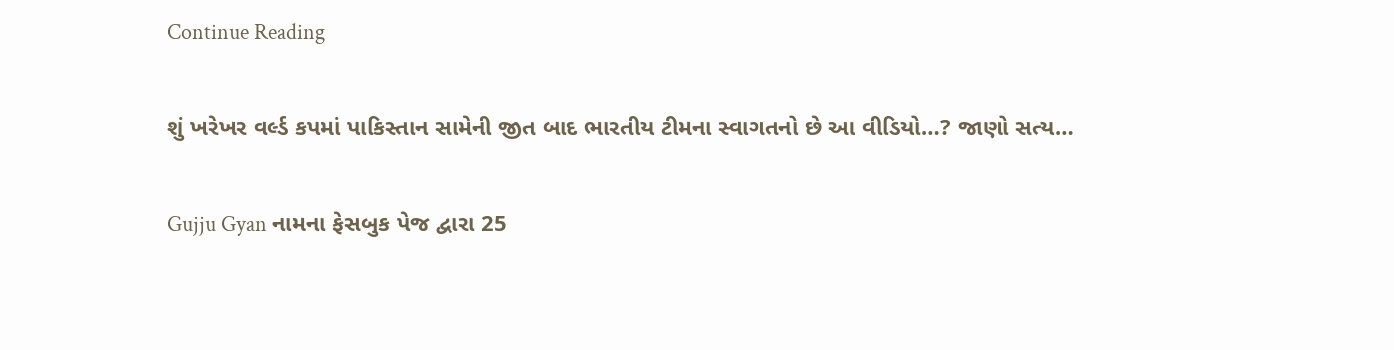Continue Reading

શું ખરેખર વર્લ્ડ કપમાં પાકિસ્તાન સામેની જીત બાદ ભારતીય ટીમના સ્વાગતનો છે આ વીડિયો…? જાણો સત્ય…

Gujju Gyan નામના ફેસબુક પેજ દ્વારા 25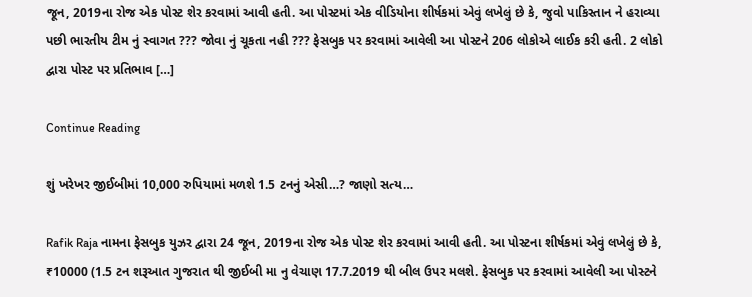જૂન, 2019ના રોજ એક પોસ્ટ શેર કરવામાં આવી હતી. આ પોસ્ટમાં એક વીડિયોના શીર્ષકમાં એવું લખેલું છે કે, જુવો પાકિસ્તાન ને હરાવ્યા પછી ભારતીય ટીમ નું સ્વાગત ??? જોવા નું ચૂકતા નહી ??? ફેસબુક પર કરવામાં આવેલી આ પોસ્ટને 206 લોકોએ લાઈક કરી હતી. 2 લોકો દ્વારા પોસ્ટ પર પ્રતિભાવ […]

Continue Reading

શું ખરેખર જીઈબીમાં 10,000 રુપિયામાં મળશે 1.5 ટનનું એસી…? જાણો સત્ય…

Rafik Raja નામના ફેસબુક યુઝર દ્વારા 24 જૂન, 2019ના રોજ એક પોસ્ટ શેર કરવામાં આવી હતી. આ પોસ્ટના શીર્ષકમાં એવું લખેલું છે કે, ₹10000 (1.5 ટન શરૂઆત ગુજરાત થી જીઈબી મા નુ વેચાણ 17.7.2019 થી બીલ ઉપર મલશે. ફેસબુક પર કરવામાં આવેલી આ પોસ્ટને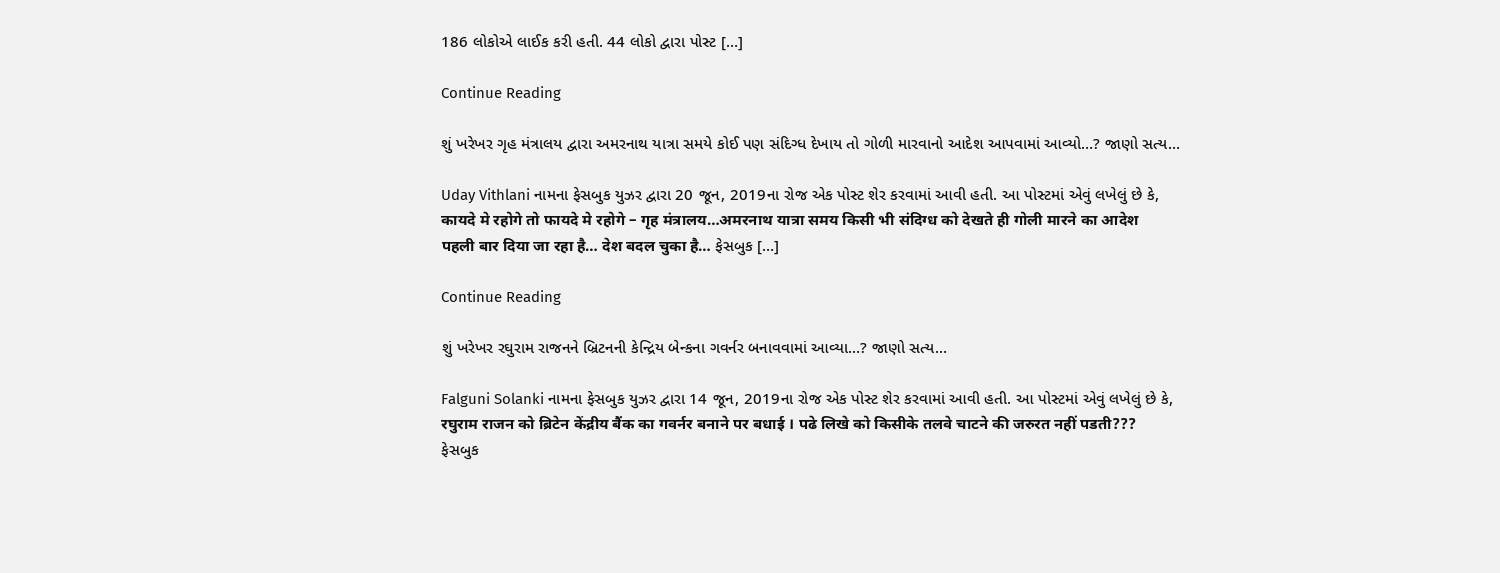186 લોકોએ લાઈક કરી હતી. 44 લોકો દ્વારા પોસ્ટ […]

Continue Reading

શું ખરેખર ગૃહ મંત્રાલય દ્વારા અમરનાથ યાત્રા સમયે કોઈ પણ સંદિગ્ધ દેખાય તો ગોળી મારવાનો આદેશ આપવામાં આવ્યો…? જાણો સત્ય…

Uday Vithlani નામના ફેસબુક યુઝર દ્વારા 20 જૂન, 2019ના રોજ એક પોસ્ટ શેર કરવામાં આવી હતી. આ પોસ્ટમાં એવું લખેલું છે કે, कायदे मे रहोगे तो फायदे मे रहोगे – गृह मंत्रालय…अमरनाथ यात्रा समय किसी भी संदिग्ध को देखते ही गोली मारने का आदेश पहली बार दिया जा रहा है… देश बदल चुका है… ફેસબુક […]

Continue Reading

શું ખરેખર રઘુરામ રાજનને બ્રિટનની કેન્દ્રિય બેન્કના ગવર્નર બનાવવામાં આવ્યા…? જાણો સત્ય…

Falguni Solanki નામના ફેસબુક યુઝર દ્વારા 14 જૂન, 2019ના રોજ એક પોસ્ટ શેર કરવામાં આવી હતી. આ પોસ્ટમાં એવું લખેલું છે કે, रघुराम राजन को ब्रिटेन केंद्रीय बैंक का गवर्नर बनाने पर बधाई । पढे लिखे को किसीके तलवे चाटने की जरुरत नहीं पडती??? ફેસબુક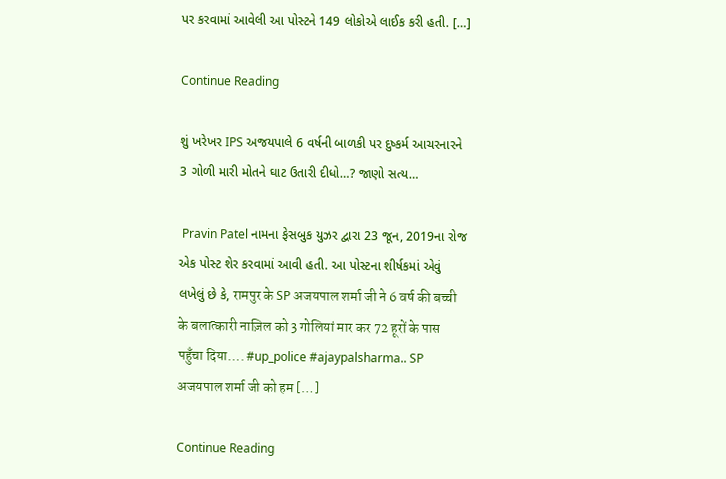પર કરવામાં આવેલી આ પોસ્ટને 149 લોકોએ લાઈક કરી હતી. […]

Continue Reading

શું ખરેખર IPS અજયપાલે 6 વર્ષની બાળકી પર દુષ્કર્મ આચરનારને 3 ગોળી મારી મોતને ઘાટ ઉતારી દીધો…? જાણો સત્ય…

 Pravin Patel નામના ફેસબુક યુઝર દ્વારા 23 જૂન, 2019ના રોજ એક પોસ્ટ શેર કરવામાં આવી હતી. આ પોસ્ટના શીર્ષકમાં એવું લખેલું છે કે, रामपुर के SP अजयपाल शर्मा जी ने 6 वर्ष की बच्ची के बलात्कारी नाज़िल को 3 गोलियां मार कर 72 हूरों के पास पहुँचा दिया…. #up_police #ajaypalsharma.. SP अजयपाल शर्मा जी को हम […]

Continue Reading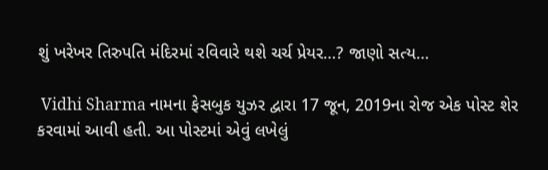શું ખરેખર તિરુપતિ મંદિરમાં રવિવારે થશે ચર્ચ પ્રેયર…? જાણો સત્ય…

 Vidhi Sharma નામના ફેસબુક યુઝર દ્વારા 17 જૂન, 2019ના રોજ એક પોસ્ટ શેર કરવામાં આવી હતી. આ પોસ્ટમાં એવું લખેલું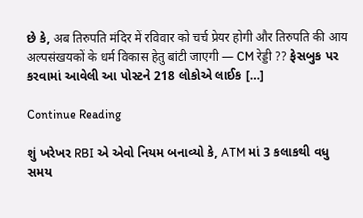છે કે, अब तिरुपति मंदिर में रविवार को चर्च प्रेयर होगी और तिरुपति की आय अल्पसंखयकों के धर्म विकास हेतु बांटी जाएगी — CM रेड्डी ?? ફેસબુક પર કરવામાં આવેલી આ પોસ્ટને 218 લોકોએ લાઈક […]

Continue Reading

શું ખરેખર RBI એ એવો નિયમ બનાવ્યો કે, ATM માં 3 કલાકથી વધુ સમય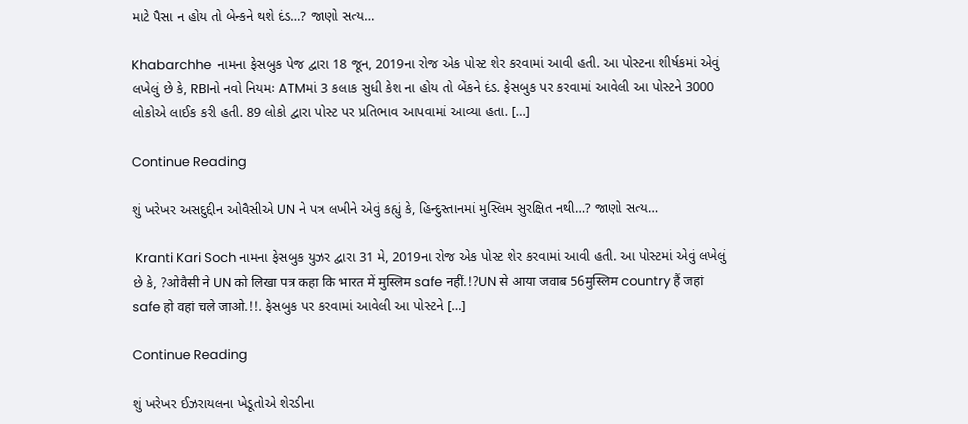માટે પૈસા ન હોય તો બેન્કને થશે દંડ…? જાણો સત્ય…

Khabarchhe  નામના ફેસબુક પેજ દ્વારા 18 જૂન, 2019ના રોજ એક પોસ્ટ શેર કરવામાં આવી હતી. આ પોસ્ટના શીર્ષકમાં એવું લખેલું છે કે, RBIનો નવો નિયમઃ ATMમાં 3 કલાક સુધી કેશ ના હોય તો બેંકને દંડ. ફેસબુક પર કરવામાં આવેલી આ પોસ્ટને 3000 લોકોએ લાઈક કરી હતી. 89 લોકો દ્વારા પોસ્ટ પર પ્રતિભાવ આપવામાં આવ્યા હતા. […]

Continue Reading

શું ખરેખર અસદુદ્દીન ઓવૈસીએ UN ને પત્ર લખીને એવું કહ્યું કે, હિન્દુસ્તાનમાં મુસ્લિમ સુરક્ષિત નથી…? જાણો સત્ય…

 Kranti Kari Soch નામના ફેસબુક યુઝર દ્વારા 31 મે, 2019ના રોજ એક પોસ્ટ શેર કરવામાં આવી હતી. આ પોસ્ટમાં એવું લખેલું છે કે, ?ओवैसी ने UN को लिखा पत्र कहा कि भारत में मुस्लिम safe नहीं.!?UN से आया जवाब 56मुस्लिम country हैं जहां safe हो वहां चले जाओ.!!. ફેસબુક પર કરવામાં આવેલી આ પોસ્ટને […]

Continue Reading

શું ખરેખર ઈઝરાયલના ખેડૂતોએ શેરડીના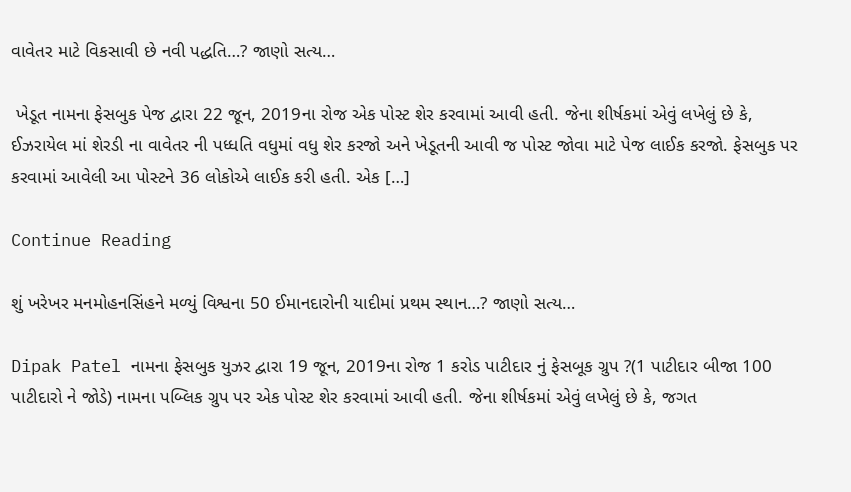વાવેતર માટે વિકસાવી છે નવી પદ્ધતિ…? જાણો સત્ય…

 ખેડૂત નામના ફેસબુક પેજ દ્વારા 22 જૂન, 2019ના રોજ એક પોસ્ટ શેર કરવામાં આવી હતી. જેના શીર્ષકમાં એવું લખેલું છે કે, ઈઝરાયેલ માં શેરડી ના વાવેતર ની પધ્ધતિ વધુમાં વધુ શેર કરજો અને ખેડૂતની આવી જ પોસ્ટ જોવા માટે પેજ લાઈક કરજો. ફેસબુક પર કરવામાં આવેલી આ પોસ્ટને 36 લોકોએ લાઈક કરી હતી. એક […]

Continue Reading

શું ખરેખર મનમોહનસિંહને મળ્યું વિશ્વના 50 ઈમાનદારોની યાદીમાં પ્રથમ સ્થાન…? જાણો સત્ય…

Dipak Patel નામના ફેસબુક યુઝર દ્વારા 19 જૂન, 2019ના રોજ 1 કરોડ પાટીદાર નું ફેસબૂક ગ્રુપ ?(1 પાટીદાર બીજા 100 પાટીદારો ને જોડે) નામના પબ્લિક ગ્રુપ પર એક પોસ્ટ શેર કરવામાં આવી હતી. જેના શીર્ષકમાં એવું લખેલું છે કે, જગત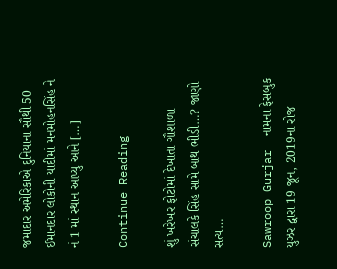જમાદાર અમેરિકાએ દુનિયાના સૌથી 50 ઈમાનદાર લોકોની યાદીમાં મનમોહનસિંહ ને નં 1 માં સ્થાન આપ્યુ આને […]

Continue Reading

શું ખરેખર ફોટોમાં દેખાતા ગૌશાળા સંચાલકે સિંહ સામે બાથ ભીડી…? જાણો સત્ય…

Sawroop Gurjar  નામના ફેસબુક યુઝર દ્વારા 19 જૂન, 2019ના રોજ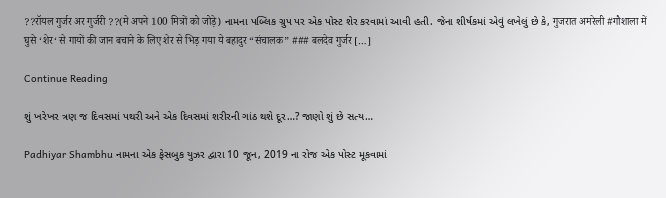??रॉयल गुर्जर अर गुर्जरी ??(मे अपने 100 मित्रों को जोड़े) નામના પબ્લિક ગ્રુપ પર એક પોસ્ટ શેર કરવામાં આવી હતી. જેના શીર્ષકમાં એવું લખેલું છે કે, गुजरात अमरेली #गौशाला में घुसे ‘शेर‘ से गायों की जान बचाने के लिए शेर से भिड़ गया ये बहादुर “संचालक” ### बलदेव गुर्जर […]

Continue Reading

શું ખરેખર ત્રણ જ દિવસમાં પથરી અને એક દિવસમાં શરીરની ગાંઠ થશે દૂર…? જાણો શું છે સત્ય…

Padhiyar Shambhu નામના એક ફેસબુક યુઝર દ્વારા 10 જૂન, 2019 ના રોજ એક પોસ્ટ મૂકવામાં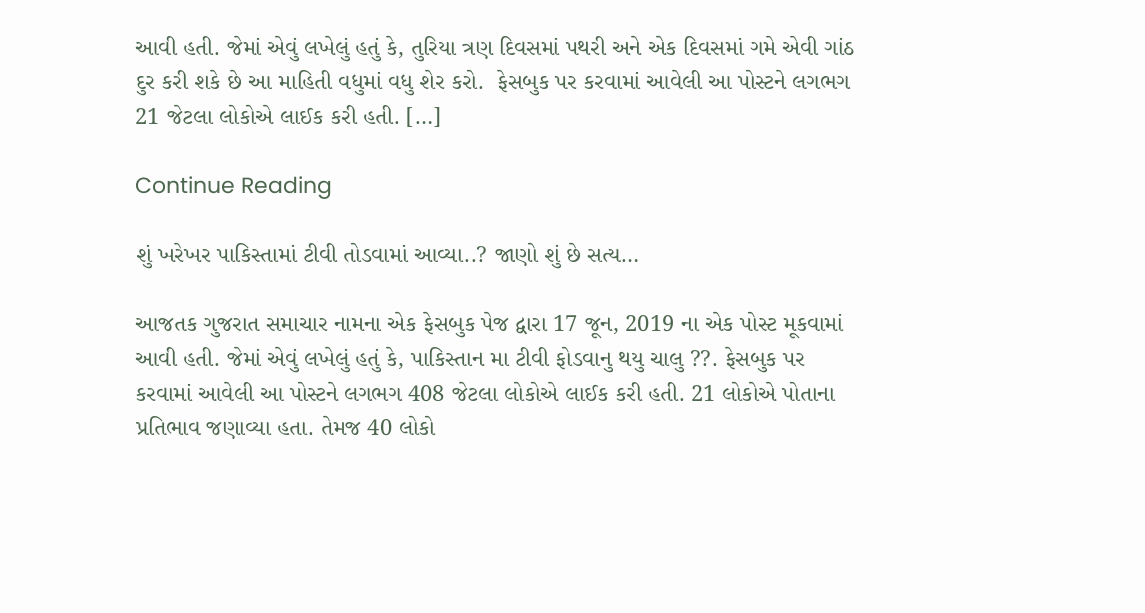આવી હતી. જેમાં એવું લખેલું હતું કે, તુરિયા ત્રણ દિવસમાં પથરી અને એક દિવસમાં ગમે એવી ગાંઠ દુર કરી શકે છે આ માહિતી વધુમાં વધુ શેર કરો.  ફેસબુક પર કરવામાં આવેલી આ પોસ્ટને લગભગ 21 જેટલા લોકોએ લાઈક કરી હતી. […]

Continue Reading

શું ખરેખર પાકિસ્તામાં ટીવી તોડવામાં આવ્યા..? જાણો શું છે સત્ય…

આજતક ગુજરાત સમાચાર નામના એક ફેસબુક પેજ દ્વારા 17 જૂન, 2019 ના એક પોસ્ટ મૂકવામાં આવી હતી. જેમાં એવું લખેલું હતું કે, પાકિસ્તાન મા ટીવી ફોડવાનુ થયુ ચાલુ ??. ફેસબુક પર કરવામાં આવેલી આ પોસ્ટને લગભગ 408 જેટલા લોકોએ લાઈક કરી હતી. 21 લોકોએ પોતાના પ્રતિભાવ જણાવ્યા હતા. તેમજ 40 લોકો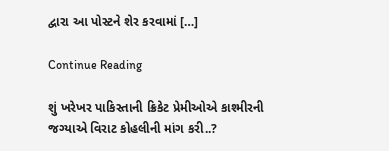દ્વારા આ પોસ્ટને શેર કરવામાં […]

Continue Reading

શું ખરેખર પાકિસ્તાની ક્રિકેટ પ્રેમીઓએ કાશ્મીરની જગ્યાએ વિરાટ કોહલીની માંગ કરી..?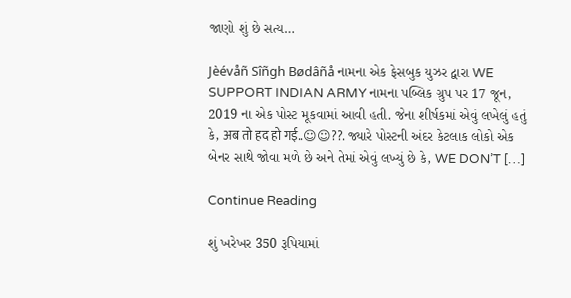જાણો શું છે સત્ય…

Jèévåñ Sîñgh Bødâñå નામના એક ફેસબુક યુઝર દ્વારા WE SUPPORT INDIAN ARMY નામના પબ્લિક ગ્રુપ પર 17 જૂન, 2019 ના એક પોસ્ટ મૂકવામાં આવી હતી. જેના શીર્ષકમાં એવું લખેલું હતું કે, अब तो हद हो गई..☺☺??. જ્યારે પોસ્ટની અંદર કેટલાક લોકો એક બેનર સાથે જોવા મળે છે અને તેમાં એવું લખ્યું છે કે, WE DON’T […]

Continue Reading

શું ખરેખર 350 રૂપિયામાં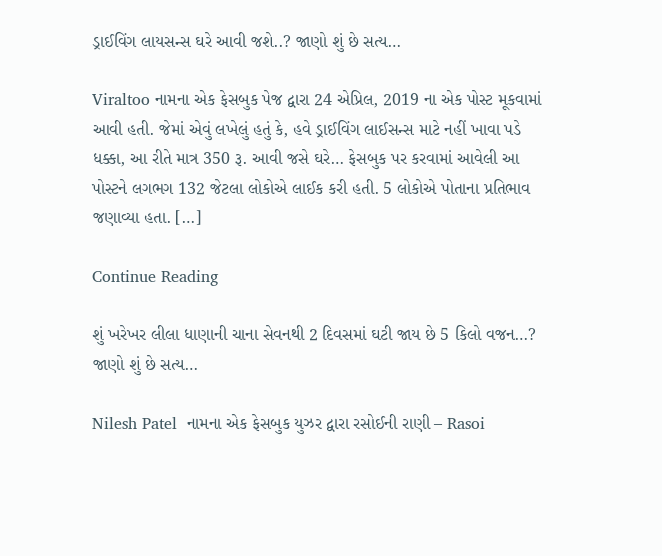ડ્રાઈવિંગ લાયસન્સ ઘરે આવી જશે..? જાણો શું છે સત્ય…

Viraltoo નામના એક ફેસબુક પેજ દ્વારા 24 એપ્રિલ, 2019 ના એક પોસ્ટ મૂકવામાં આવી હતી. જેમાં એવું લખેલું હતું કે, હવે ડ્રાઈવિંગ લાઈસન્સ માટે નહીં ખાવા પડે ધક્કા, આ રીતે માત્ર 350 રૂ. આવી જસે ઘરે… ફેસબુક પર કરવામાં આવેલી આ પોસ્ટને લગભગ 132 જેટલા લોકોએ લાઈક કરી હતી. 5 લોકોએ પોતાના પ્રતિભાવ જણાવ્યા હતા. […]

Continue Reading

શું ખરેખર લીલા ધાણાની ચાના સેવનથી 2 દિવસમાં ઘટી જાય છે 5 કિલો વજન…? જાણો શું છે સત્ય…

Nilesh Patel  નામના એક ફેસબુક યુઝર દ્વારા રસોઈની રાણી – Rasoi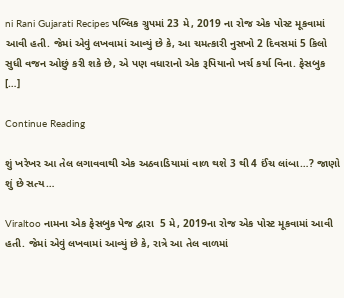ni Rani Gujarati Recipes પબ્લિક ગ્રુપમાં 23 મે, 2019 ના રોજ એક પોસ્ટ મૂકવામાં આવી હતી. જેમાં એવું લખવામાં આવ્યું છે કે, આ ચમત્કારી નુસખો 2 દિવસમાં 5 કિલો સુધી વજન ઓછું કરી શકે છે, એ પણ વધારાનો એક રૂપિયાનો ખર્ચ કર્યા વિના. ફેસબુક […]

Continue Reading

શું ખરેખર આ તેલ લગાવવાથી એક અઠવાડિયામાં વાળ થશે 3 થી 4 ઈંચ લાંબા…? જાણો શું છે સત્ય…

Viraltoo નામના એક ફેસબુક પેજ દ્વારા  5 મે, 2019ના રોજ એક પોસ્ટ મૂકવામાં આવી હતી. જેમાં એવું લખવામાં આવ્યું છે કે, રાત્રે આ તેલ વાળમાં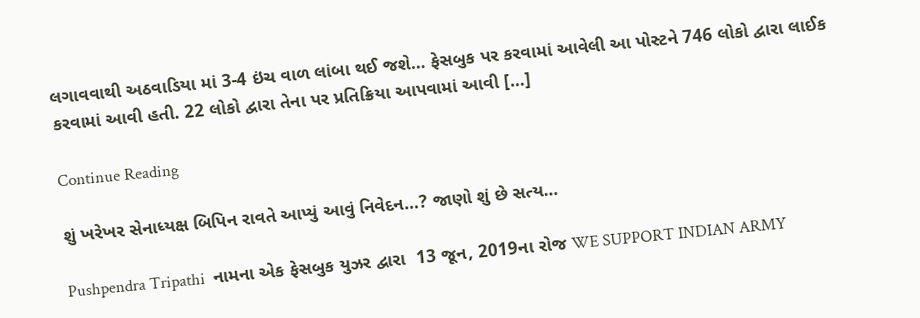લગાવવાથી અઠવાડિયા માં 3-4 ઇંચ વાળ લાંબા થઈ જશે… ફેસબુક પર કરવામાં આવેલી આ પોસ્ટને 746 લોકો દ્વારા લાઈક કરવામાં આવી હતી. 22 લોકો દ્વારા તેના પર પ્રતિક્રિયા આપવામાં આવી […]

Continue Reading

શું ખરેખર સેનાધ્યક્ષ બિપિન રાવતે આપ્યું આવું નિવેદન…? જાણો શું છે સત્ય…

Pushpendra Tripathi  નામના એક ફેસબુક યુઝર દ્વારા  13 જૂન, 2019ના રોજ WE SUPPORT INDIAN ARMY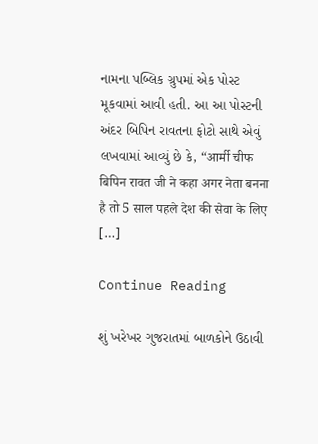નામના પબ્લિક ગ્રુપમાં એક પોસ્ટ મૂકવામાં આવી હતી. આ આ પોસ્ટની અંદર બિપિન રાવતના ફોટો સાથે એવું લખવામાં આવ્યું છે કે, “आर्मी चीफ बिपिन रावत जी ने कहा अगर नेता बनना है तो 5 साल पहले देश की सेवा के लिए […]

Continue Reading

શું ખરેખર ગુજરાતમાં બાળકોને ઉઠાવી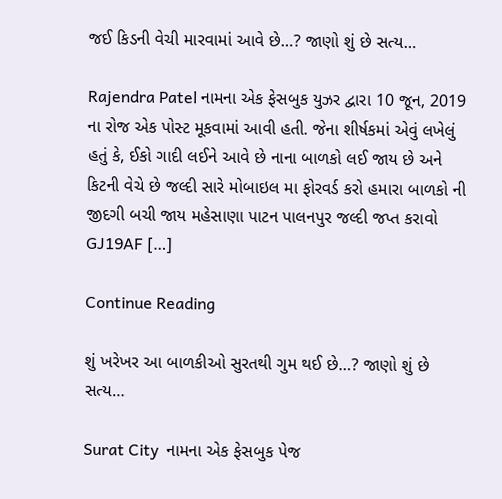જઈ કિડની વેચી મારવામાં આવે છે…? જાણો શું છે સત્ય…

Rajendra Patel નામના એક ફેસબુક યુઝર દ્વારા 10 જૂન, 2019 ના રોજ એક પોસ્ટ મૂકવામાં આવી હતી. જેના શીર્ષકમાં એવું લખેલું હતું કે, ઈકો ગાદી લઈને આવે છે નાના બાળકો લઈ જાય છે અને કિટની વેચે છે જલ્દી સારે મોબાઇલ મા ફોરવર્ડ કરો હમારા બાળકો ની જીદગી બચી જાય મહેસાણા પાટન પાલનપુર જલ્દી જપ્ત કરાવો GJ19AF […]

Continue Reading

શું ખરેખર આ બાળકીઓ સુરતથી ગુમ થઈ છે…? જાણો શું છે સત્ય…

Surat City  નામના એક ફેસબુક પેજ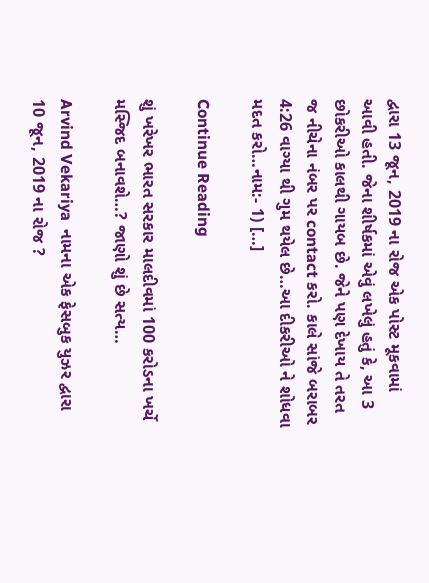દ્વારા 13 જૂન, 2019 ના રોજ એક પોસ્ટ મૂકવામાં આવી હતી. જેના શીર્ષકમાં એવું લખેલું હતું કે, આ 3 છોકરીઓ કાલથી ગાયબ છે. જેને પણ દેખાય તે તરત જ નીચેના નંબર પર contact કરો. કાલે સાંજે બરાબર 4:26 વાગ્યા થી ગુમ થયેલ છે…આ દીકરીઓ ને શોધવા મદત કરો…નામ:- 1) […]

Continue Reading

શું ખરેખર ભારત સરકાર માલદીવમાં 100 કરોડના ખર્ચે મસ્જિદ બનાવશે…? જાણો શું છે સત્ય…

Arvind Vekariya  નામના એક ફેસબુક યુઝર દ્વારા 10 જૂન, 2019 ના રોજ ?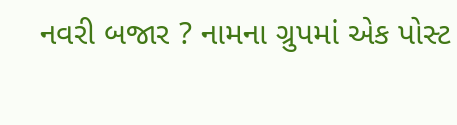નવરી બજાર ? નામના ગ્રુપમાં એક પોસ્ટ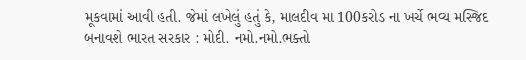મૂકવામાં આવી હતી. જેમાં લખેલું હતું કે, માલદીવ મા 100કરોડ ના ખર્ચે ભવ્ય મસ્જિદ બનાવશે ભારત સરકાર : મોદી. નમો.નમો.ભક્તો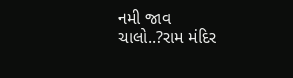નમી જાવ ચાલો..?રામ મંદિર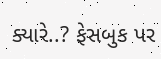ક્યારે..? ફેસબુક પર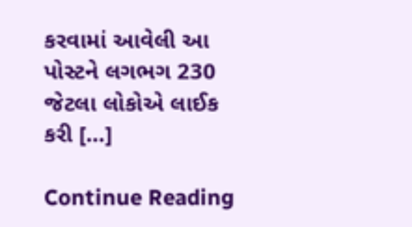કરવામાં આવેલી આ પોસ્ટને લગભગ 230 જેટલા લોકોએ લાઈક કરી […]

Continue Reading